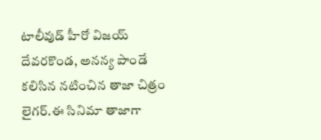టాలీవుడ్ హీరో విజయ్ దేవరకొండ, అనన్య పాండే కలిసిన నటించిన తాజా చిత్రం లైగర్.ఈ సినిమా తాజాగా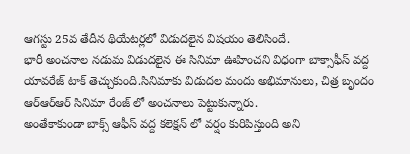ఆగస్టు 25వ తేదీన థియేటర్లలో విడుదలైన విషయం తెలిసిందే.
భారీ అంచనాల నడుమ విడుదలైన ఈ సినిమా ఊహించని విధంగా బాక్సాఫీస్ వద్ద యావరేజ్ టాక్ తెచ్చుకుంది.సినిమాకు విడుదల మందు అభిమానులు, చిత్ర బృందం ఆర్ఆర్ఆర్ సినిమా రేంజ్ లో అంచనాలు పెట్టుకున్నారు.
అంతేకాకుండా బాక్స్ ఆఫీస్ వద్ద కలెక్షన్ లో వర్షం కురిపిస్తుంది అని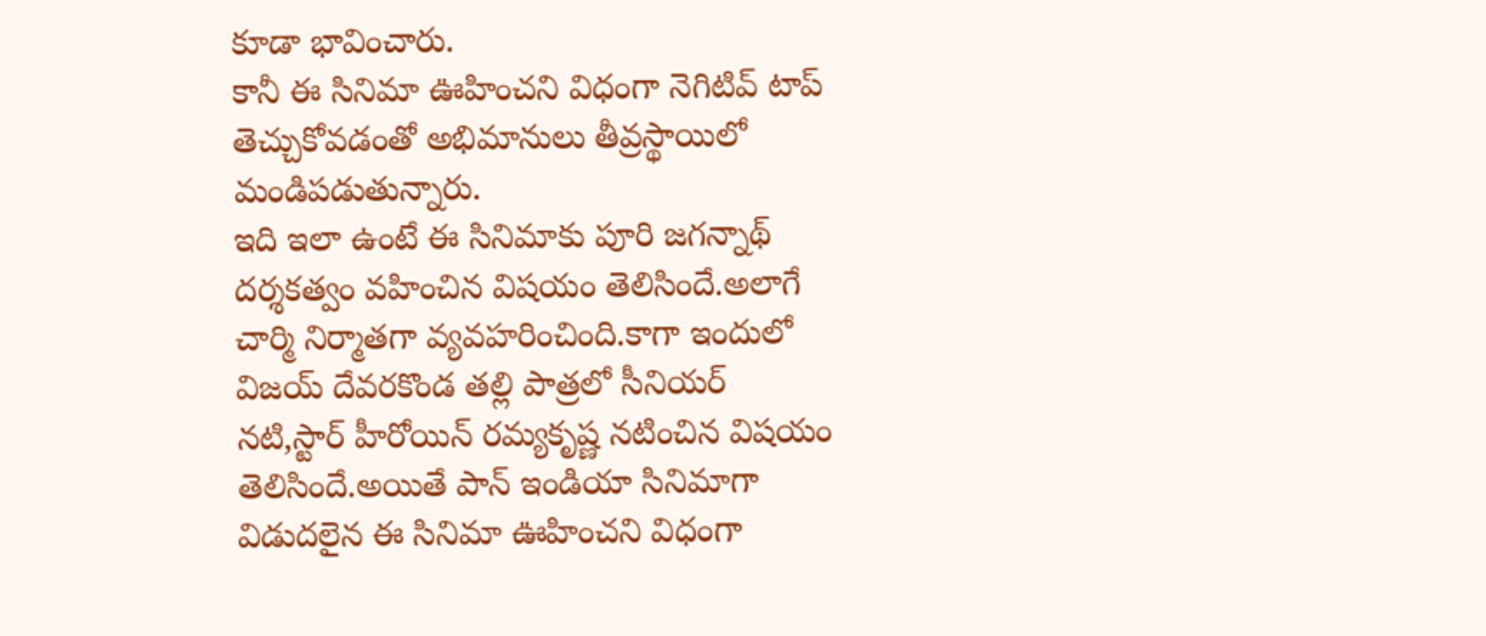కూడా భావించారు.
కానీ ఈ సినిమా ఊహించని విధంగా నెగిటివ్ టాప్ తెచ్చుకోవడంతో అభిమానులు తీవ్రస్థాయిలో మండిపడుతున్నారు.
ఇది ఇలా ఉంటే ఈ సినిమాకు పూరి జగన్నాథ్ దర్శకత్వం వహించిన విషయం తెలిసిందే.అలాగే చార్మి నిర్మాతగా వ్యవహరించింది.కాగా ఇందులో విజయ్ దేవరకొండ తల్లి పాత్రలో సీనియర్ నటి,స్టార్ హీరోయిన్ రమ్యకృష్ణ నటించిన విషయం తెలిసిందే.అయితే పాన్ ఇండియా సినిమాగా విడుదలైన ఈ సినిమా ఊహించని విధంగా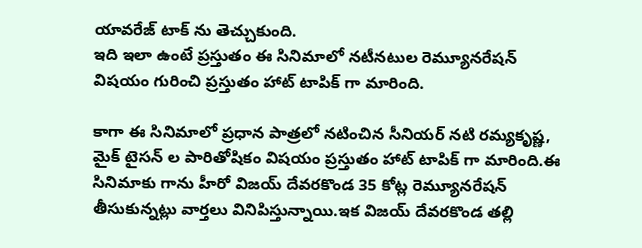యావరేజ్ టాక్ ను తెచ్చుకుంది.
ఇది ఇలా ఉంటే ప్రస్తుతం ఈ సినిమాలో నటీనటుల రెమ్యూనరేషన్ విషయం గురించి ప్రస్తుతం హాట్ టాపిక్ గా మారింది.

కాగా ఈ సినిమాలో ప్రధాన పాత్రలో నటించిన సీనియర్ నటి రమ్యకృష్ణ, మైక్ టైసన్ ల పారితోషికం విషయం ప్రస్తుతం హాట్ టాపిక్ గా మారింది.ఈ సినిమాకు గాను హీరో విజయ్ దేవరకొండ 35 కోట్ల రెమ్యూనరేషన్ తీసుకున్నట్లు వార్తలు వినిపిస్తున్నాయి.ఇక విజయ్ దేవరకొండ తల్లి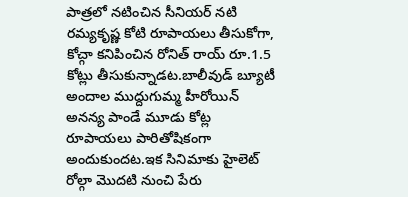పాత్రలో నటించిన సీనియర్ నటి రమ్యకృష్ణ కోటి రూపాయలు తీసుకోగా, కోచ్గా కనిపించిన రోనిత్ రాయ్ రూ.1.5 కోట్లు తీసుకున్నాడట.బాలీవుడ్ బ్యూటీ అందాల ముద్దుగుమ్మ హీరోయిన్ అనన్య పాండే మూడు కోట్ల రూపాయలు పారితోషికంగా అందుకుందట.ఇక సినిమాకు హైలెట్ రోల్గా మొదటి నుంచి పేరు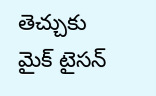తెచ్చుకు మైక్ టైసన్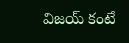విజయ్ కంటే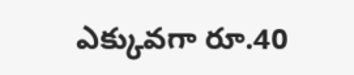ఎక్కువగా రూ.40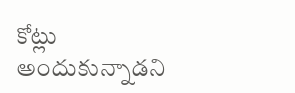కోట్లు అందుకున్నాడని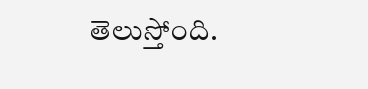తెలుస్తోంది.